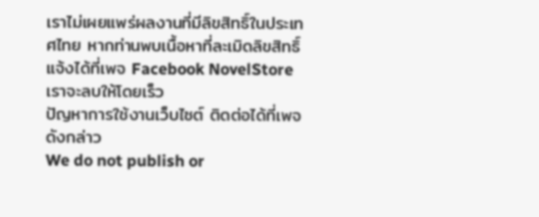เราไม่เผยแพร่ผลงานที่มีลิขสิทธิ์ในประเทศไทย หากท่านพบเนื้อหาที่ละเมิดลิขสิทธิ์ แจ้งได้ที่เพจ Facebook NovelStore เราจะลบให้โดยเร็ว
ปัญหาการใช้งานเว็บไซต์ ติดต่อได้ที่เพจดังกล่าว
We do not publish or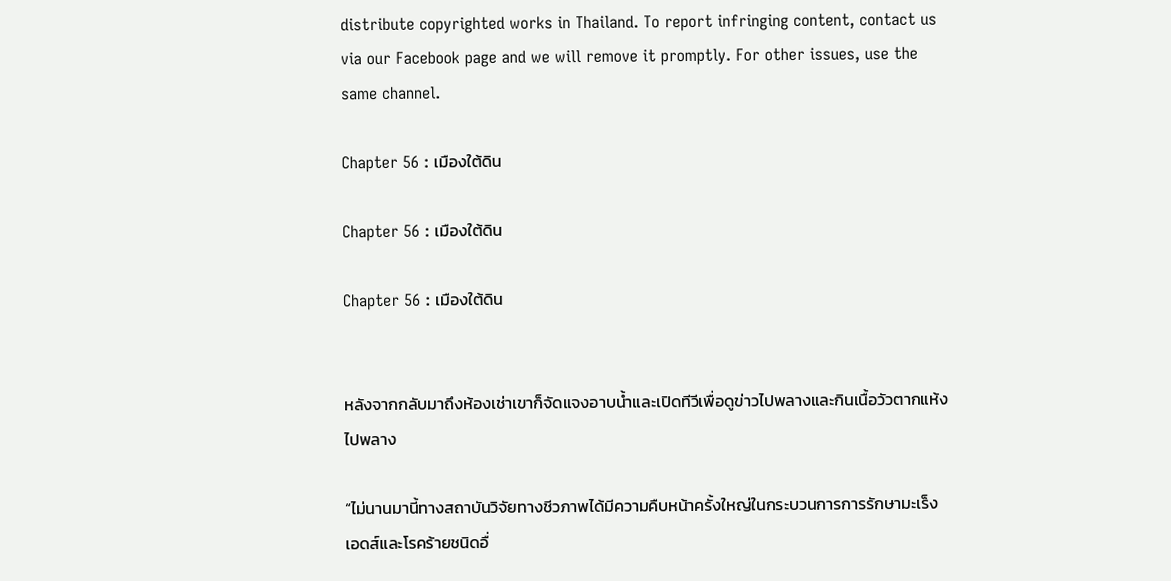distribute copyrighted works in Thailand. To report infringing content, contact us via our Facebook page and we will remove it promptly. For other issues, use the same channel.

Chapter 56 : เมืองใต้ดิน

Chapter 56 : เมืองใต้ดิน

Chapter 56 : เมืองใต้ดิน


หลังจากกลับมาถึงห้องเช่าเขาก็จัดแจงอาบน้ำและเปิดทีวีเพื่อดูข่าวไปพลางและกินเนื้อวัวตากแห้งไปพลาง

“ไม่นานมานี้ทางสถาบันวิจัยทางชีวภาพได้มีความคืบหน้าครั้งใหญ่ในกระบวนการการรักษามะเร็ง เอดส์และโรคร้ายชนิดอื่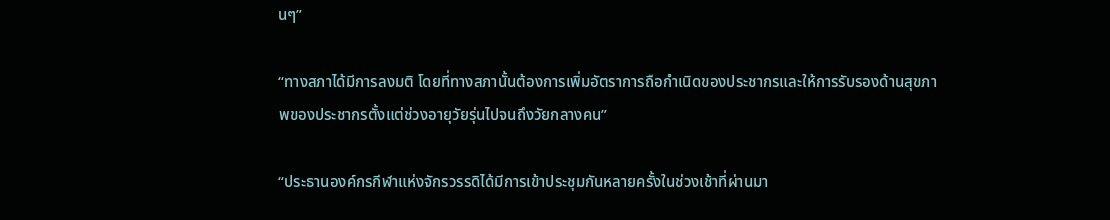นๆ”

“ทางสภาได้มีการลงมติ โดยที่ทางสภานั้นต้องการเพิ่มอัตราการถือกำเนิดของประชากรและให้การรับรองด้านสุขภาพของประชากรตั้งแต่ช่วงอายุวัยรุ่นไปจนถึงวัยกลางคน”

“ประธานองค์กรกีฬาแห่งจักรวรรดิได้มีการเข้าประชุมกันหลายครั้งในช่วงเช้าที่ผ่านมา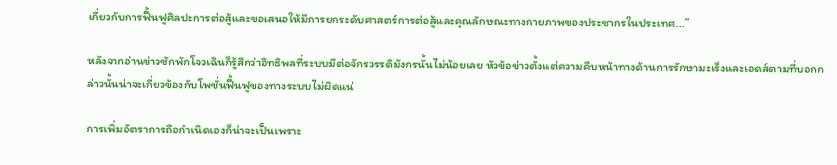เกี่ยวกับการฟื้นฟูศิลปะการต่อสู้และขอเสนอให้มีการยกระดับศาสตร์การต่อสู้และคุณลักษณะทางกายภาพของประชากรในประเทศ...”

หลังจากอ่านข่าวซักพักโจวเฉินก็รู้สึกว่าอิทธิพลที่ระบบมีต่อจักรวรรดิมังกรนั้นไม่น้อยเลย หัวข้อข่าวตั้งแต่ความคืบหน้าทางด้านการรักษามะเร็งและเอดส์ตามที่บอกกล่าวนั้นน่าจะเกี่ยวข้องกับโพชั่นฟื้นฟูของทางระบบไม่ผิดแน่

การเพิ่มอัตราการถือกำเนิดเองก็น่าจะเป็นเพราะ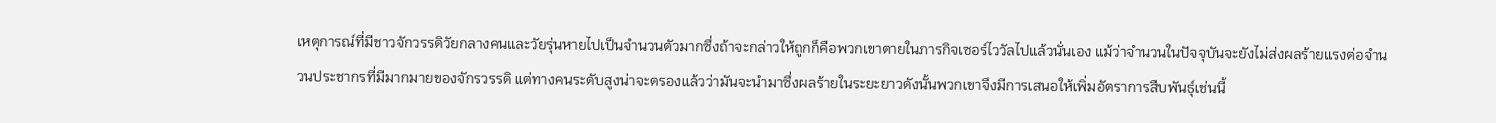เหตุการณ์ที่มีชาวจักวรรดิวัยกลางคนและวัยรุ่นหายไปเป็นจำนวนตัวมากซึ่งถ้าจะกล่าวให้ถูกก็คือพวกเขาตายในภารกิจเซอร์ไววัลไปแล้วนั่นเอง แม้ว่าจำนวนในปัจจุบันจะยังไม่ส่งผลร้ายแรงต่อจำนวนประชากรที่มีมากมายของจักรวรรดิ แต่ทางคนระดับสูงน่าจะตรองแล้วว่ามันจะนำมาซึ่งผลร้ายในระยะยาวดังนั้นพวกเขาจึงมีการเสนอให้เพิ่มอัตราการสืบพันธุ์เช่นนี้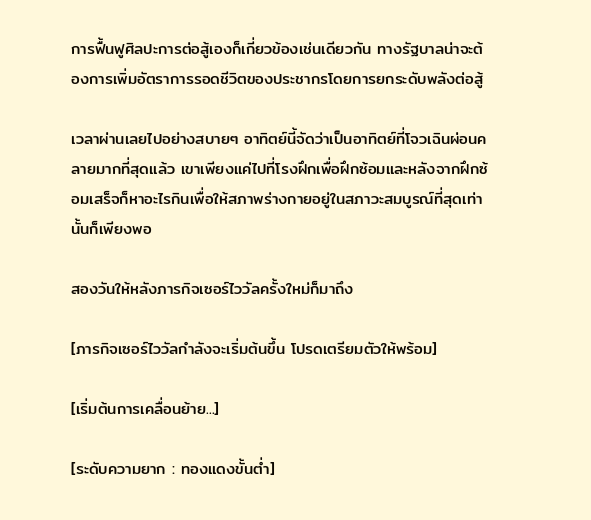การฟื้นฟูศิลปะการต่อสู้เองก็เกี่ยวข้องเช่นเดียวกัน ทางรัฐบาลน่าจะต้องการเพิ่มอัตราการรอดชีวิตของประชากรโดยการยกระดับพลังต่อสู้

เวลาผ่านเลยไปอย่างสบายๆ อาทิตย์นี้จัดว่าเป็นอาทิตย์ที่โจวเฉินผ่อนคลายมากที่สุดแล้ว เขาเพียงแค่ไปที่โรงฝึกเพื่อฝึกซ้อมและหลังจากฝึกซ้อมเสร็จก็หาอะไรกินเพื่อให้สภาพร่างกายอยู่ในสภาวะสมบูรณ์ที่สุดเท่านั้นก็เพียงพอ

สองวันให้หลังภารกิจเซอร์ไววัลครั้งใหม่ก็มาถึง

[ภารกิจเซอร์ไววัลกำลังจะเริ่มต้นขึ้น โปรดเตรียมตัวให้พร้อม]

[เริ่มต้นการเคลื่อนย้าย...]

[ระดับความยาก : ทองแดงขั้นต่ำ]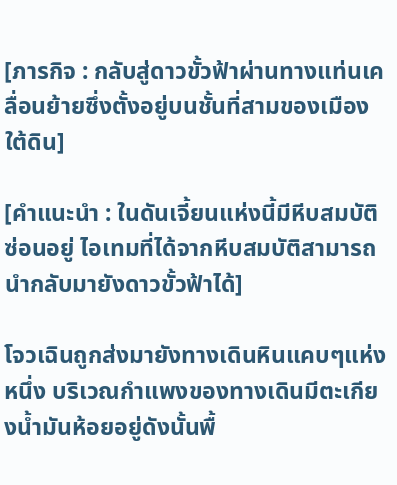[ภารกิจ : กลับสู่ดาวขั้วฟ้าผ่านทางแท่นเคลื่อนย้ายซึ่งตั้งอยู่บนชั้นที่สามของเมืองใต้ดิน]

[คำแนะนำ : ในดันเจี้ยนแห่งนี้มีหีบสมบัติซ่อนอยู่ ไอเทมที่ได้จากหีบสมบัติสามารถนำกลับมายังดาวขั้วฟ้าได้]

โจวเฉินถูกส่งมายังทางเดินหินแคบๆแห่งหนึ่ง บริเวณกำแพงของทางเดินมีตะเกียงน้ำมันห้อยอยู่ดังนั้นพื้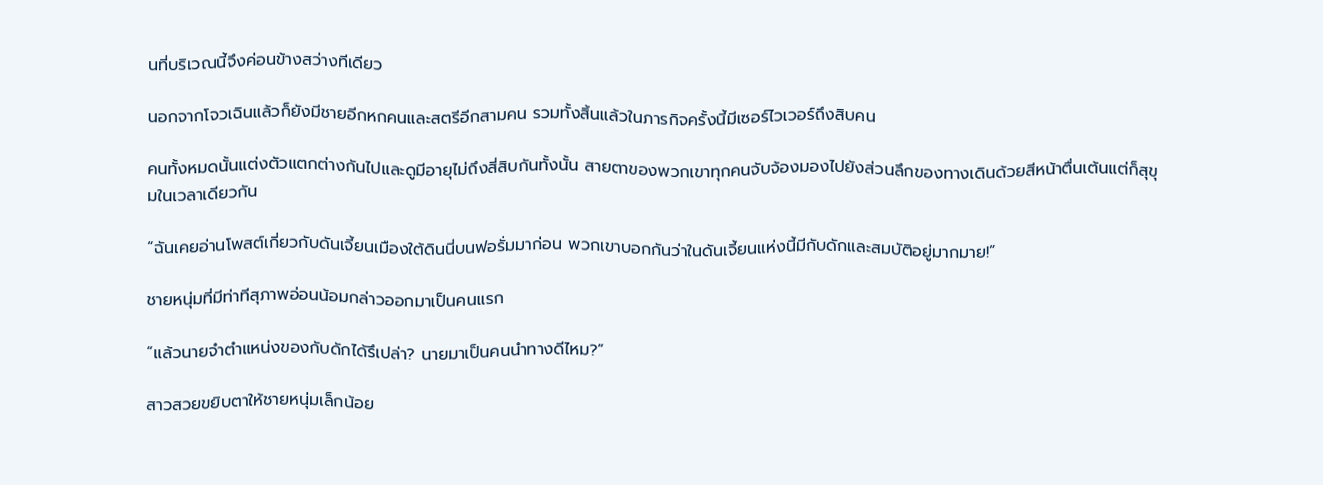นที่บริเวณนี้จึงค่อนข้างสว่างทีเดียว

นอกจากโจวเฉินแล้วก็ยังมีชายอีกหกคนและสตรีอีกสามคน รวมทั้งสิ้นแล้วในภารกิจครั้งนี้มีเซอร์ไวเวอร์ถึงสิบคน

คนทั้งหมดนั้นแต่งตัวแตกต่างกันไปและดูมีอายุไม่ถึงสี่สิบกันทั้งนั้น สายตาของพวกเขาทุกคนจับจ้องมองไปยังส่วนลึกของทางเดินด้วยสีหน้าตื่นเต้นแต่ก็สุขุมในเวลาเดียวกัน

“ฉันเคยอ่านโพสต์เกี่ยวกับดันเจี้ยนเมืองใต้ดินนี่บนฟอรั่มมาก่อน พวกเขาบอกกันว่าในดันเจี้ยนแห่งนี้มีกับดักและสมบัติอยู่มากมาย!”

ชายหนุ่มที่มีท่าทีสุภาพอ่อนน้อมกล่าวออกมาเป็นคนแรก

“แล้วนายจำตำแหน่งของกับดักได้รึเปล่า? นายมาเป็นคนนำทางดีไหม?”

สาวสวยขยิบตาให้ชายหนุ่มเล็กน้อย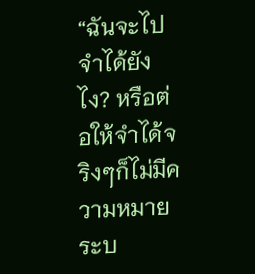“ฉันจะไปจำได้ยังไง? หรือต่อให้จำได้จริงๆก็ไม่มีความหมาย ระบ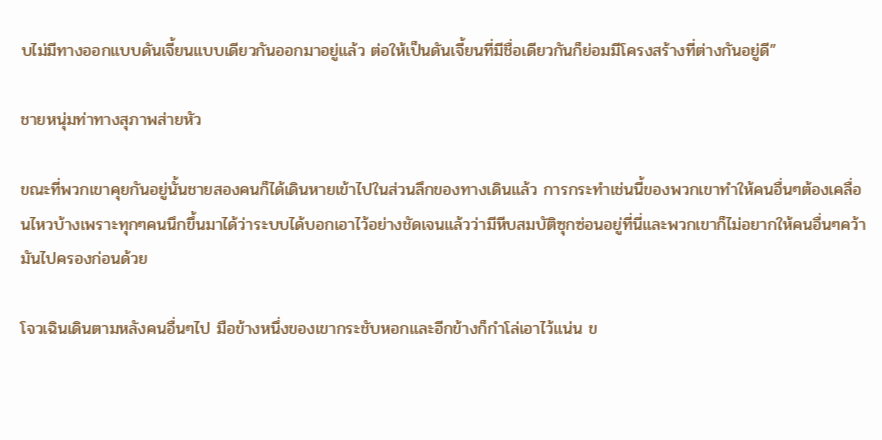บไม่มีทางออกแบบดันเจี้ยนแบบเดียวกันออกมาอยู่แล้ว ต่อให้เป็นดันเจี้ยนที่มีชื่อเดียวกันก็ย่อมมีโครงสร้างที่ต่างกันอยู่ดี”

ชายหนุ่มท่าทางสุภาพส่ายหัว

ขณะที่พวกเขาคุยกันอยู่นั้นชายสองคนก็ได้เดินหายเข้าไปในส่วนลึกของทางเดินแล้ว การกระทำเช่นนี้ของพวกเขาทำให้คนอื่นๆต้องเคลื่อนไหวบ้างเพราะทุกๆคนนึกขึ้นมาได้ว่าระบบได้บอกเอาไว้อย่างชัดเจนแล้วว่ามีหีบสมบัติซุกซ่อนอยู่ที่นี่และพวกเขาก็ไม่อยากให้คนอื่นๆคว้ามันไปครองก่อนด้วย

โจวเฉินเดินตามหลังคนอื่นๆไป มือข้างหนึ่งของเขากระชับหอกและอีกข้างก็กำโล่เอาไว้แน่น ข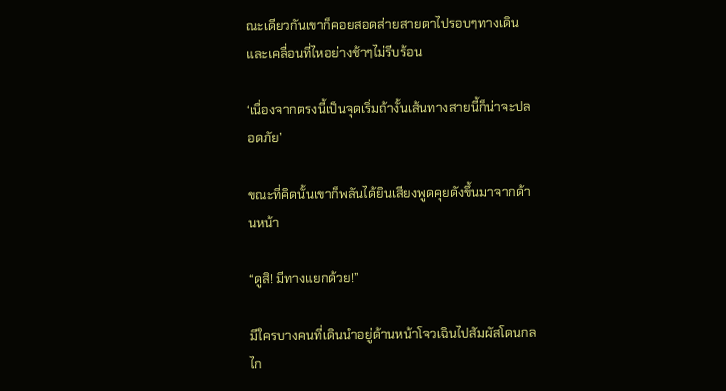ณะเดียวกันเขาก็คอยสอดส่ายสายตาไปรอบๆทางเดินและเคลื่อนที่ไหอย่างช้าๆไม่รีบร้อน

‘เนื่องจากตรงนี้เป็นจุดเริ่มถ้างั้นเส้นทางสายนี้ก็น่าจะปลอดภัย’

ขณะที่คิดนั้นเขาก็พลันได้ยินเสียงพูดคุยดังขึ้นมาจากด้านหน้า

“ดูสิ! มีทางแยกด้วย!”

มีใครบางคนที่เดินนำอยู่ด้านหน้าโจวเฉินไปสัมผัสโดนกลไก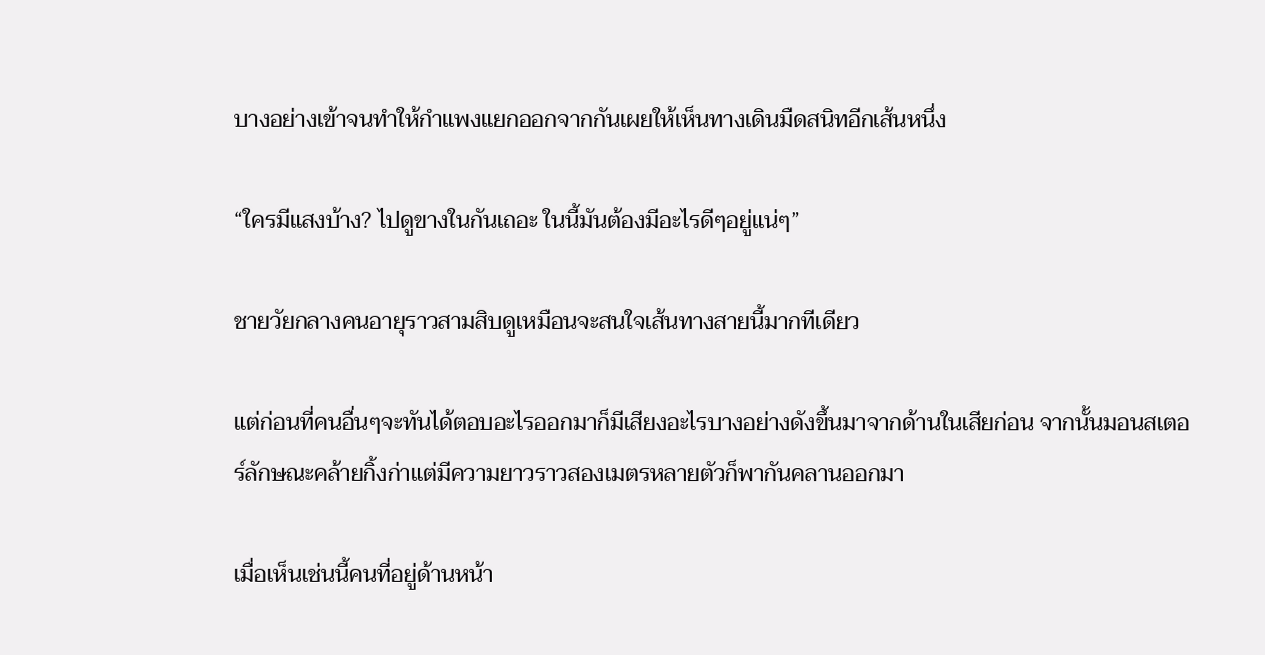บางอย่างเข้าจนทำให้กำแพงแยกออกจากกันเผยให้เห็นทางเดินมืดสนิทอีกเส้นหนึ่ง

“ใครมีแสงบ้าง? ไปดูขางในกันเถอะ ในนี้มันต้องมีอะไรดีๆอยู่แน่ๆ”

ชายวัยกลางคนอายุราวสามสิบดูเหมือนจะสนใจเส้นทางสายนี้มากทีเดียว

แต่ก่อนที่คนอื่นๆจะทันได้ตอบอะไรออกมาก็มีเสียงอะไรบางอย่างดังขึ้นมาจากด้านในเสียก่อน จากนั้นมอนสเตอร์ลักษณะคล้ายกิ้งก่าแต่มีความยาวราวสองเมตรหลายตัวก็พากันคลานออกมา

เมื่อเห็นเช่นนี้คนที่อยู่ด้านหน้า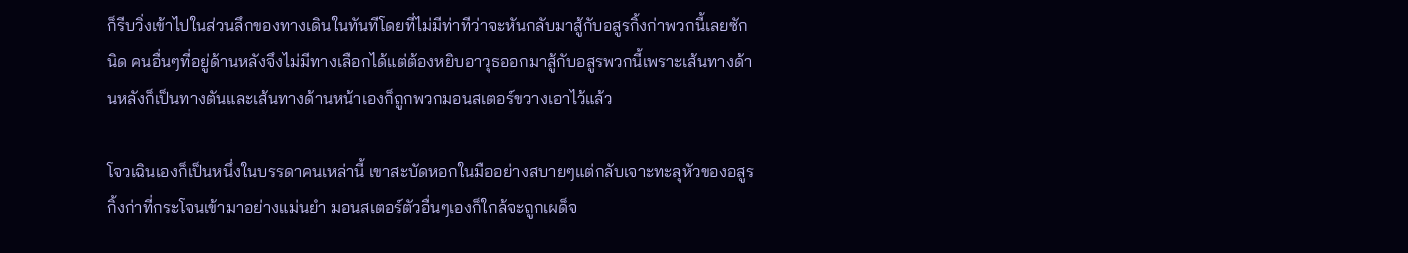ก็รีบวิ่งเข้าไปในส่วนลึกของทางเดินในทันทีโดยที่ไม่มีท่าทีว่าจะหันกลับมาสู้กับอสูรกิ้งก่าพวกนี้เลยซักนิด คนอื่นๆที่อยู่ด้านหลังจึงไม่มีทางเลือกได้แต่ต้องหยิบอาวุธออกมาสู้กับอสูรพวกนี้เพราะเส้นทางด้านหลังก็เป็นทางตันและเส้นทางด้านหน้าเองก็ถูกพวกมอนสเตอร์ขวางเอาไว้แล้ว

โจวเฉินเองก็เป็นหนึ่งในบรรดาคนเหล่านี้ เขาสะบัดหอกในมืออย่างสบายๆแต่กลับเจาะทะลุหัวของอสูรกิ้งก่าที่กระโจนเข้ามาอย่างแม่นยำ มอนสเตอร์ตัวอื่นๆเองก็ใกล้จะถูกเผด็จ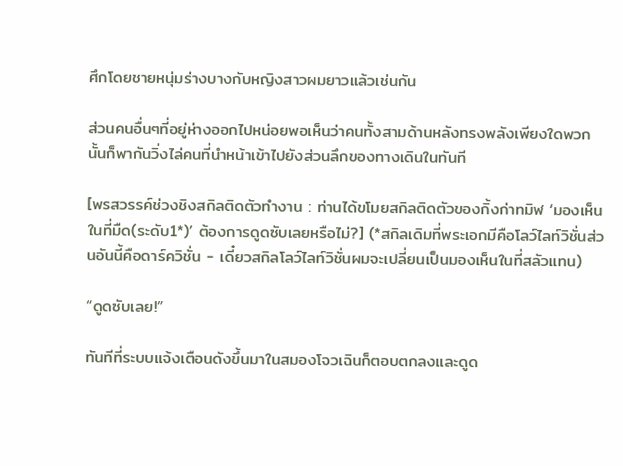ศึกโดยชายหนุ่มร่างบางกับหญิงสาวผมยาวแล้วเช่นกัน

ส่วนคนอื่นๆที่อยู่ห่างออกไปหน่อยพอเห็นว่าคนทั้งสามด้านหลังทรงพลังเพียงใดพวกนั้นก็พากันวิ่งไล่คนที่นำหน้าเข้าไปยังส่วนลึกของทางเดินในทันที

[พรสวรรค์ช่วงชิงสกิลติดตัวทำงาน : ท่านได้ขโมยสกิลติดตัวของกิ้งก่าทมิฬ ‘มองเห็นในที่มืด(ระดับ1*)’ ต้องการดูดซับเลยหรือไม่?] (*สกิลเดิมที่พระเอกมีคือโลว์ไลท์วิชั่นส่วนอันนี้คือดาร์ควิชั่น - เดี๋ยวสกิลโลว์ไลท์วิชั่นผมจะเปลี่ยนเป็นมองเห็นในที่สลัวแทน)

“ดูดซับเลย!”

ทันทีที่ระบบแจ้งเตือนดังขึ้นมาในสมองโจวเฉินก็ตอบตกลงและดูด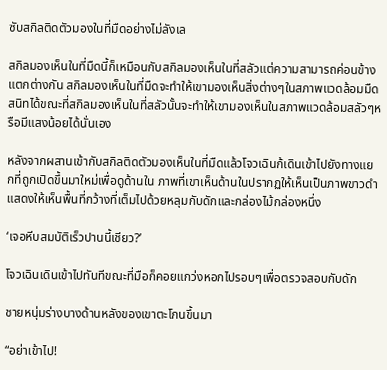ซับสกิลติดตัวมองในที่มืดอย่างไม่ลังเล

สกิลมองเห็นในที่มืดนี้ก็เหมือนกับสกิลมองเห็นในที่สลัวแต่ความสามารถค่อนข้างแตกต่างกัน สกิลมองเห็นในที่มืดจะทำให้เขามองเห็นสิ่งต่างๆในสภาพแวดล้อมมืดสนิทได้ขณะที่สกิลมองเห็นในที่สลัวนั้นจะทำให้เขามองเห็นในสภาพแวดล้อมสลัวๆหรือมีแสงน้อยได้นั่นเอง

หลังจากผสานเข้ากับสกิลติดตัวมองเห็นในที่มืดแล้วโจวเฉินก้เดินเข้าไปยังทางแยกที่ถูกเปิดขึ้นมาใหม่เพื่อดูด้านใน ภาพที่เขาเห็นด้านในปรากฏให้เห็นเป็นภาพขาวดำแสดงให้เห็นพื้นที่กว้างที่เต็มไปด้วยหลุมกับดักและกล่องไม้กล่องหนึ่ง

‘เจอหีบสมบัติเร็วปานนี้เชียว?’

โจวเฉินเดินเข้าไปทันทีขณะที่มือก็คอยแกว่งหอกไปรอบๆเพื่อตรวจสอบกับดัก

ชายหนุ่มร่างบางด้านหลังของเขาตะโกนขึ้นมา

“อย่าเข้าไป!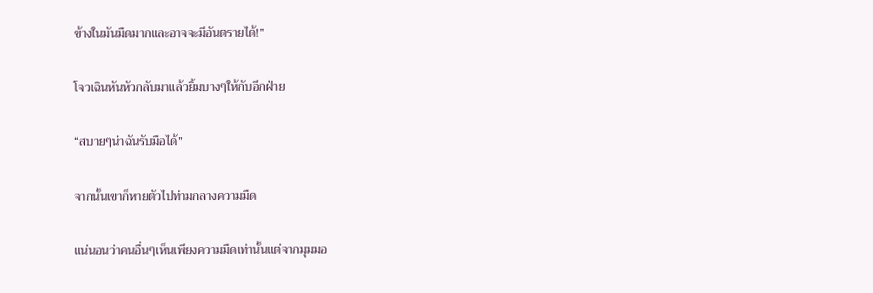ข้างในมันมืดมากและอาจจะมีอันตรายได้!”

โจวเฉินหันหัวกลับมาแล้วยิ้มบางๆให้กับอีกฝ่าย

“สบายๆน่าฉันรับมือได้”

จากนั้นเขาก็หายตัวไปท่ามกลางความมืด

แน่นอนว่าคนอื่นๆเห็นเพียงความมืดเท่านั้นแต่จากมุมมอ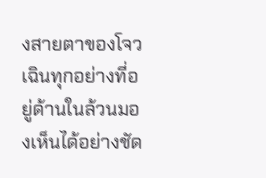งสายตาของโจวเฉินทุกอย่างที่อยู่ด้านในล้วนมองเห็นได้อย่างชัด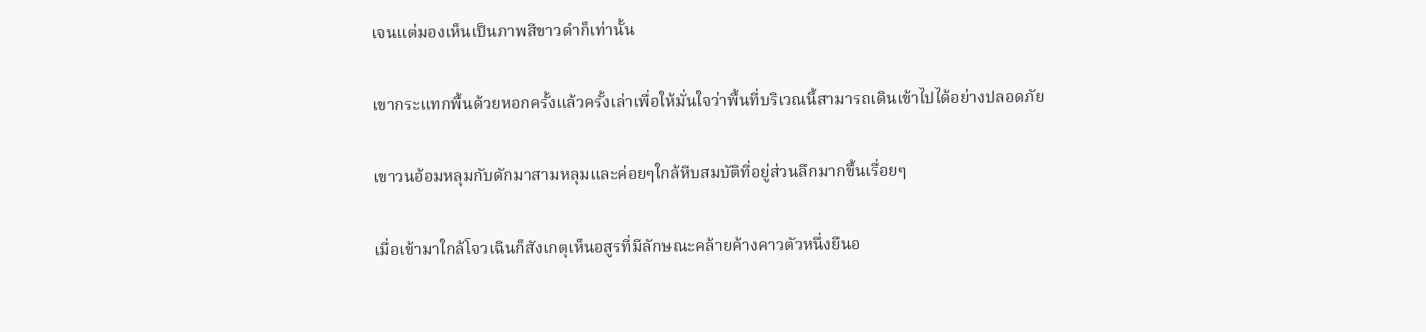เจนแต่มองเห็นเป็นภาพสีขาวดำก็เท่านั้น

เขากระแทกพื้นด้วยหอกครั้งแล้วครั้งเล่าเพื่อให้มั่นใจว่าพื้นที่บริเวณนี้สามารถเดินเข้าไปได้อย่างปลอดภัย

เขาวนอ้อมหลุมกับดักมาสามหลุมและค่อยๆใกล้หีบสมบัติที่อยู่ส่วนลึกมากขึ้นเรื่อยๆ

เมื่อเข้ามาใกล้โจวเฉินก็สังเกตุเห็นอสูรที่มีลักษณะคล้ายค้างคาวตัวหนึ่งยืนอ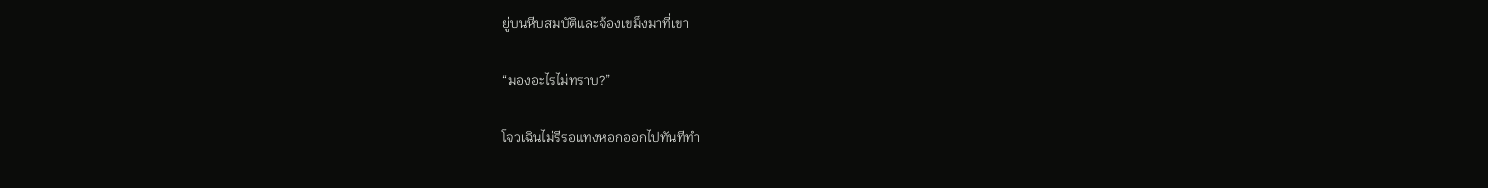ยู่บนหีบสมบัติและจ้องเขม็งมาที่เขา

“มองอะไรไม่ทราบ?”

โจวเฉินไม่รีรอแทงหอกออกไปทันทีทำ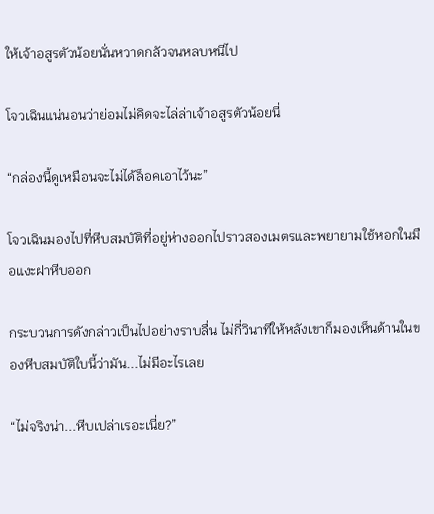ให้เจ้าอสูรตัวน้อยนั่นหวาดกลัวจนหลบหนีไป

โจวเฉินแน่นอนว่าย่อมไม่คิดจะไล่ล่าเจ้าอสูรตัวน้อยนี่

“กล่องนี้ดูเหมือนจะไม่ได้ล็อคเอาไว้นะ”

โจวเฉินมองไปที่หีบสมบัติที่อยู่ห่างออกไปราวสองเมตรและพยายามใช้หอกในมือแงะฝาหีบออก

กระบวนการดังกล่าวเป็นไปอย่างราบลื่น ไม่กี่วินาทีให้หลังเขาก็มองเห็นด้านในของหีบสมบัติใบนี้ว่ามัน...ไม่มีอะไรเลย

“ไม่จริงน่า...หีบเปล่าเรอะเนี่ย?”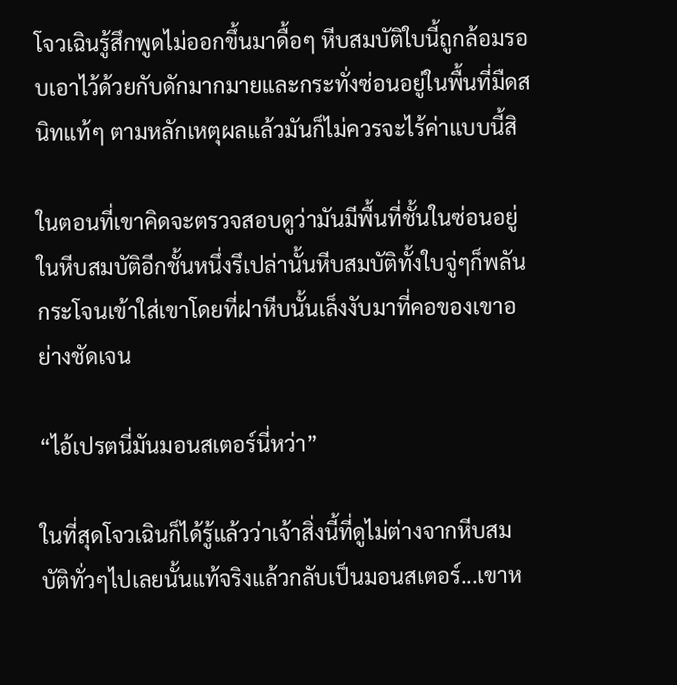โจวเฉินรู้สึกพูดไม่ออกขึ้นมาดื้อๆ หีบสมบัติใบนี้ถูกล้อมรอบเอาไว้ด้วยกับดักมากมายและกระทั่งซ่อนอยู่ในพื้นที่มืดสนิทแท้ๆ ตามหลักเหตุผลแล้วมันก็ไม่ควรจะไร้ค่าแบบนี้สิ

ในตอนที่เขาคิดจะตรวจสอบดูว่ามันมีพื้นที่ชั้นในซ่อนอยู่ในหีบสมบัติอีกชั้นหนึ่งรึเปล่านั้นหีบสมบัติทั้งใบจู่ๆก็พลันกระโจนเข้าใส่เขาโดยที่ฝาหีบนั้นเล็งงับมาที่คอของเขาอย่างชัดเจน

“ไอ้เปรตนี่มันมอนสเตอร์นี่หว่า”

ในที่สุดโจวเฉินก็ได้รู้แล้วว่าเจ้าสิ่งนี้ที่ดูไม่ต่างจากหีบสมบัติทั่วๆไปเลยนั้นแท้จริงแล้วกลับเป็นมอนสเตอร์...เขาห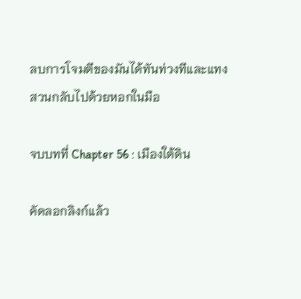ลบการโจมตีของมันได้ทันท่วงทีและแทงสวนกลับไปด้วยหอกในมือ

จบบทที่ Chapter 56 : เมืองใต้ดิน

คัดลอกลิงก์แล้ว